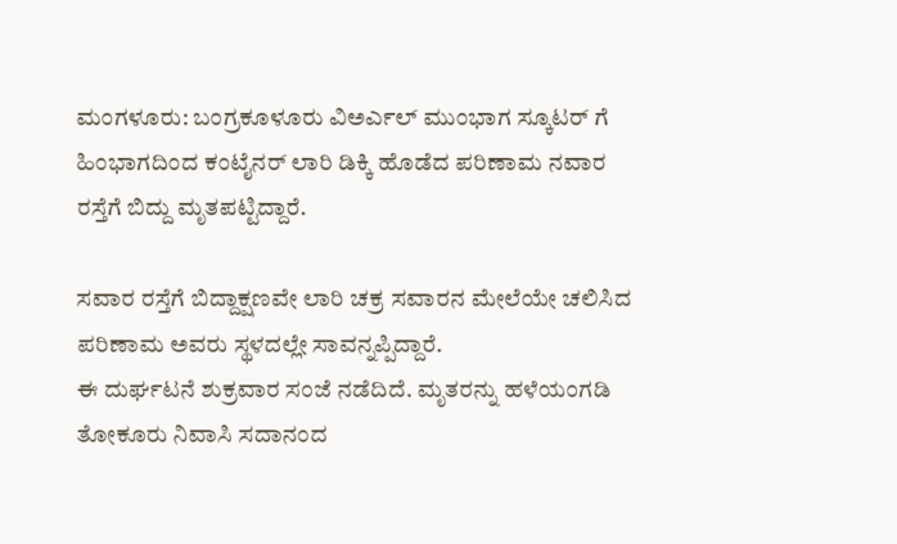ಮಂಗಳೂರು: ಬಂಗ್ರಕೂಳೂರು ವಿಅರ್ಎಲ್ ಮುಂಭಾಗ ಸ್ಕೂಟರ್ ಗೆ ಹಿಂಭಾಗದಿಂದ ಕಂಟೈನರ್ ಲಾರಿ ಡಿಕ್ಕಿ ಹೊಡೆದ ಪರಿಣಾಮ ನವಾರ ರಸ್ತೆಗೆ ಬಿದ್ದು ಮೃತಪಟ್ಟಿದ್ದಾರೆ.

ಸವಾರ ರಸ್ತೆಗೆ ಬಿದ್ದಾಕ್ಷಣವೇ ಲಾರಿ ಚಕ್ರ ಸವಾರನ ಮೇಲೆಯೇ ಚಲಿಸಿದ ಪರಿಣಾಮ ಅವರು ಸ್ಥಳದಲ್ಲೇ ಸಾವನ್ನಪ್ಪಿದ್ದಾರೆ.
ಈ ದುರ್ಘಟನೆ ಶುಕ್ರವಾರ ಸಂಜೆ ನಡೆದಿದೆ. ಮೃತರನ್ನು ಹಳೆಯಂಗಡಿ ತೋಕೂರು ನಿವಾಸಿ ಸದಾನಂದ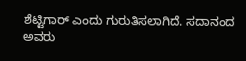ಶೆಟ್ಟಿಗಾರ್ ಎಂದು ಗುರುತಿಸಲಾಗಿದೆ. ಸದಾನಂದ ಅವರು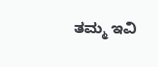ತಮ್ಮ ಇವಿ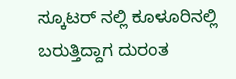ಸ್ಕೂಟರ್ ನಲ್ಲಿ ಕೂಳೂರಿನಲ್ಲಿ ಬರುತ್ತಿದ್ದಾಗ ದುರಂತ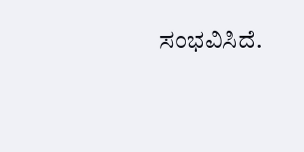ಸಂಭವಿಸಿದೆ.